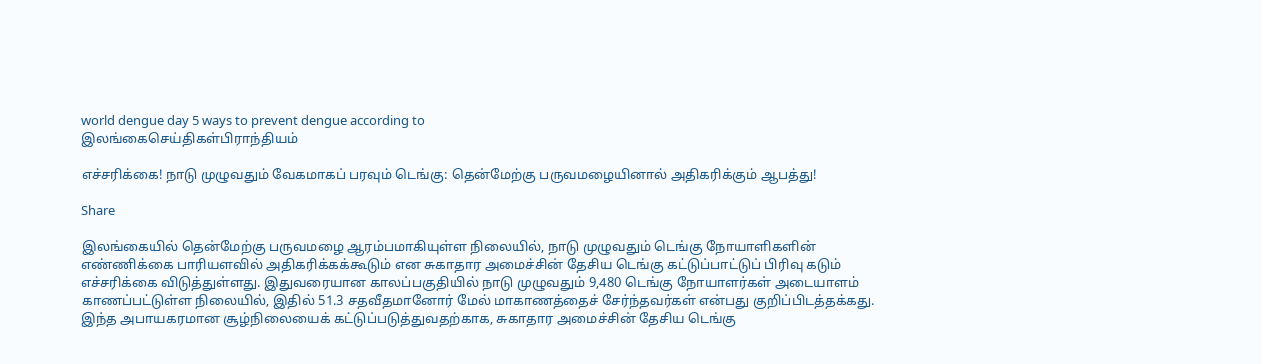world dengue day 5 ways to prevent dengue according to
இலங்கைசெய்திகள்பிராந்தியம்

எச்சரிக்கை! நாடு முழுவதும் வேகமாகப் பரவும் டெங்கு: தென்மேற்கு பருவமழையினால் அதிகரிக்கும் ஆபத்து!

Share

இலங்கையில் தென்மேற்கு பருவமழை ஆரம்பமாகியுள்ள நிலையில், நாடு முழுவதும் டெங்கு நோயாளிகளின் எண்ணிக்கை பாரியளவில் அதிகரிக்கக்கூடும் என சுகாதார அமைச்சின் தேசிய டெங்கு கட்டுப்பாட்டுப் பிரிவு கடும் எச்சரிக்கை விடுத்துள்ளது. இதுவரையான காலப்பகுதியில் நாடு முழுவதும் 9,480 டெங்கு நோயாளர்கள் அடையாளம் காணப்பட்டுள்ள நிலையில், இதில் 51.3 சதவீதமானோர் மேல் மாகாணத்தைச் சேர்ந்தவர்கள் என்பது குறிப்பிடத்தக்கது. இந்த அபாயகரமான சூழ்நிலையைக் கட்டுப்படுத்துவதற்காக, சுகாதார அமைச்சின் தேசிய டெங்கு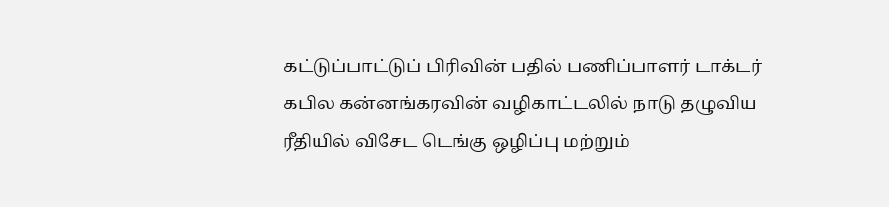கட்டுப்பாட்டுப் பிரிவின் பதில் பணிப்பாளர் டாக்டர் கபில கன்னங்கரவின் வழிகாட்டலில் நாடு தழுவிய ரீதியில் விசேட டெங்கு ஒழிப்பு மற்றும்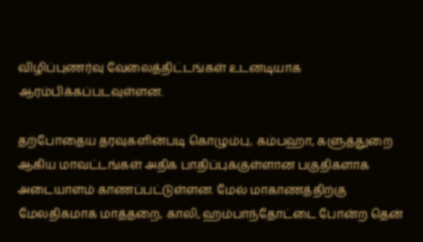விழிப்புணர்வு வேலைத்திட்டங்கள் உடனடியாக ஆரம்பிக்கப்படவுள்ளன.

தற்போதைய தரவுகளின்படி கொழும்பு, கம்பஹா, களுத்துறை ஆகிய மாவட்டங்கள் அதிக பாதிப்புக்குள்ளான பகுதிகளாக அடையாளம் காணப்பட்டுள்ளன. மேல் மாகாணத்திற்கு மேலதிகமாக மாத்தறை, காலி, ஹம்பாந்தோட்டை போன்ற தென்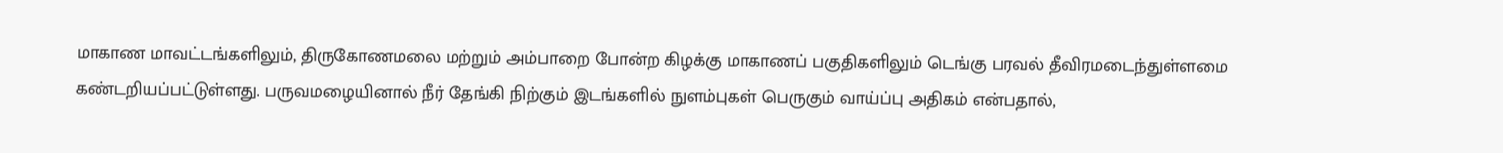மாகாண மாவட்டங்களிலும், திருகோணமலை மற்றும் அம்பாறை போன்ற கிழக்கு மாகாணப் பகுதிகளிலும் டெங்கு பரவல் தீவிரமடைந்துள்ளமை கண்டறியப்பட்டுள்ளது. பருவமழையினால் நீர் தேங்கி நிற்கும் இடங்களில் நுளம்புகள் பெருகும் வாய்ப்பு அதிகம் என்பதால்,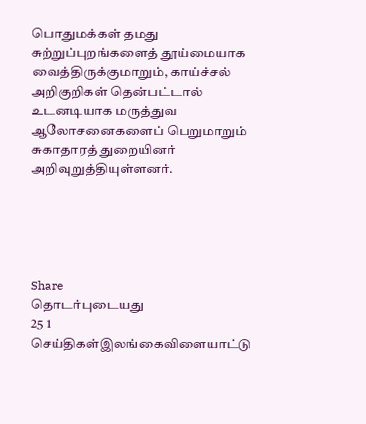பொதுமக்கள் தமது சுற்றுப்புறங்களைத் தூய்மையாக வைத்திருக்குமாறும், காய்ச்சல் அறிகுறிகள் தென்பட்டால் உடனடியாக மருத்துவ ஆலோசனைகளைப் பெறுமாறும் சுகாதாரத் துறையினர் அறிவுறுத்தியுள்ளனர்.





Share
தொடர்புடையது
25 1
செய்திகள்இலங்கைவிளையாட்டு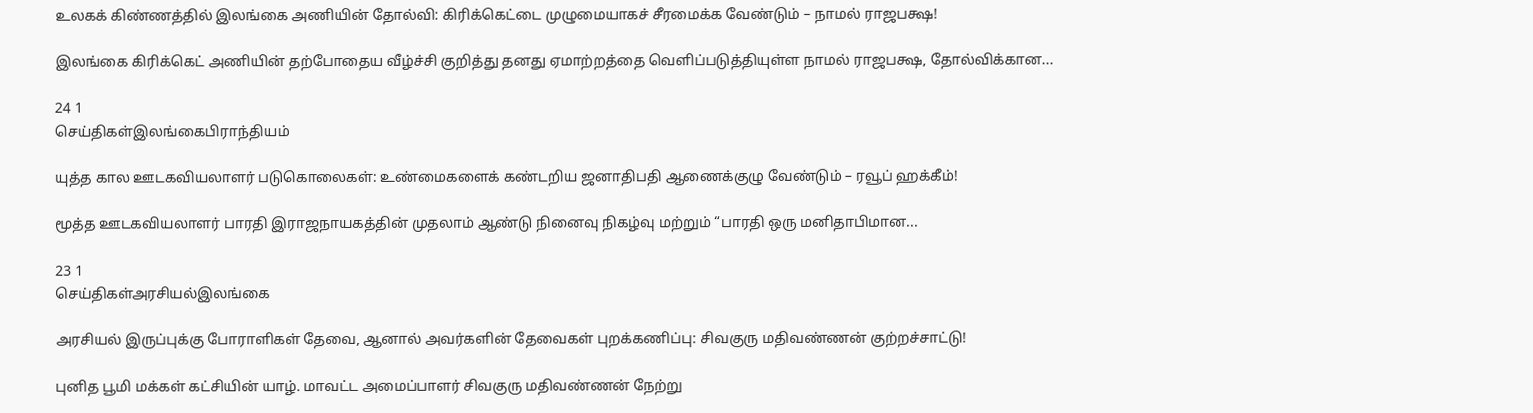உலகக் கிண்ணத்தில் இலங்கை அணியின் தோல்வி: கிரிக்கெட்டை முழுமையாகச் சீரமைக்க வேண்டும் – நாமல் ராஜபக்ஷ!

இலங்கை கிரிக்கெட் அணியின் தற்போதைய வீழ்ச்சி குறித்து தனது ஏமாற்றத்தை வெளிப்படுத்தியுள்ள நாமல் ராஜபக்ஷ, தோல்விக்கான...

24 1
செய்திகள்இலங்கைபிராந்தியம்

யுத்த கால ஊடகவியலாளர் படுகொலைகள்: உண்மைகளைக் கண்டறிய ஜனாதிபதி ஆணைக்குழு வேண்டும் – ரவூப் ஹக்கீம்!

மூத்த ஊடகவியலாளர் பாரதி இராஜநாயகத்தின் முதலாம் ஆண்டு நினைவு நிகழ்வு மற்றும் “பாரதி ஒரு மனிதாபிமான...

23 1
செய்திகள்அரசியல்இலங்கை

அரசியல் இருப்புக்கு போராளிகள் தேவை, ஆனால் அவர்களின் தேவைகள் புறக்கணிப்பு: சிவகுரு மதிவண்ணன் குற்றச்சாட்டு!

புனித பூமி மக்கள் கட்சியின் யாழ். மாவட்ட அமைப்பாளர் சிவகுரு மதிவண்ணன் நேற்று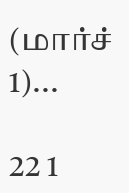(மார்ச் 1)...

22 1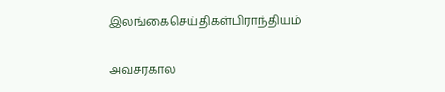இலங்கைசெய்திகள்பிராந்தியம்

அவசரகால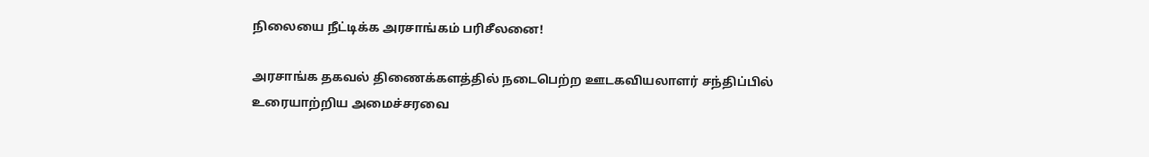நிலையை நீட்டிக்க அரசாங்கம் பரிசீலனை!

அரசாங்க தகவல் திணைக்களத்தில் நடைபெற்ற ஊடகவியலாளர் சந்திப்பில் உரையாற்றிய அமைச்சரவை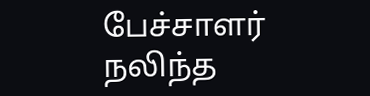பேச்சாளர் நலிந்த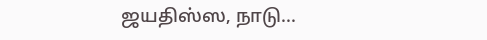ஜயதிஸ்ஸ, நாடு...